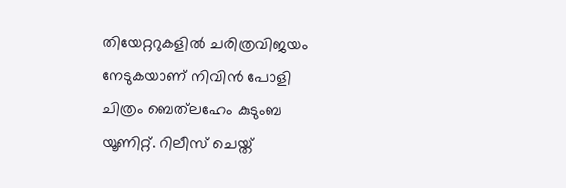തിയേറ്ററുകളിൽ ചരിത്രവിജയം നേടുകയാണ് നിവിൻ പോളി ചിത്രം ബെത്‌ലഹേം കുടുംബ യൂണിറ്റ്. റിലീസ് ചെയ്ത്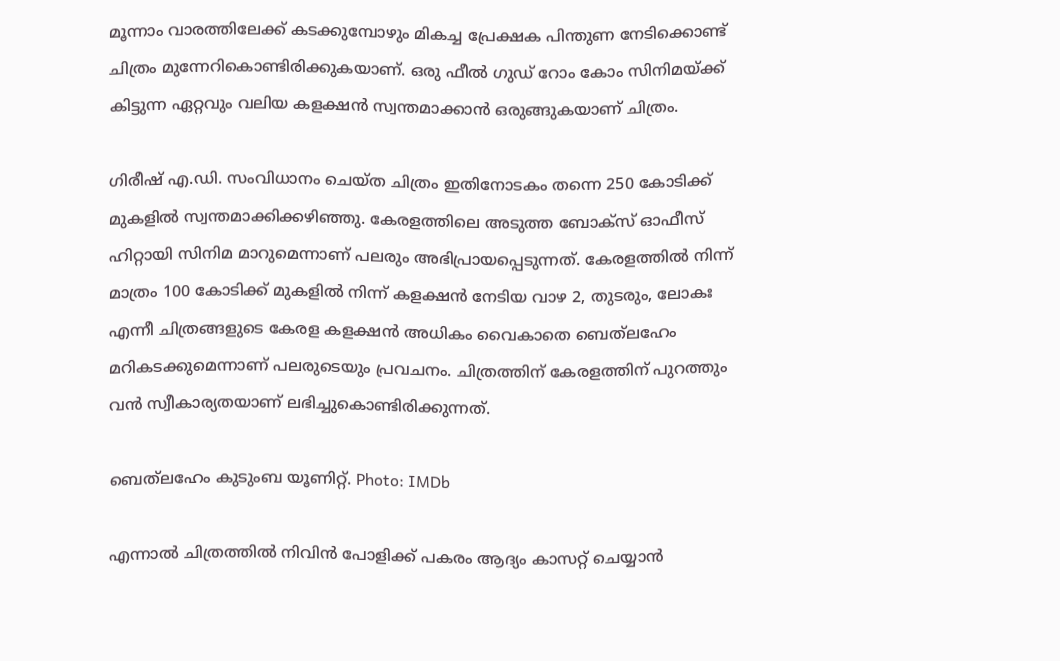മൂന്നാം വാരത്തിലേക്ക് കടക്കുമ്പോഴും മികച്ച പ്രേക്ഷക പിന്തുണ നേടിക്കൊണ്ട് ചിത്രം മുന്നേറികൊണ്ടിരിക്കുകയാണ്. ഒരു ഫീൽ ഗുഡ് റോം കോം സിനിമയ്‌ക്ക് കിട്ടുന്ന ഏറ്റവും വലിയ കളക്ഷൻ സ്വന്തമാക്കാൻ ഒരുങ്ങുകയാണ് ചിത്രം.

ഗിരീഷ് എ.ഡി. സംവിധാനം ചെയ്ത ചിത്രം ഇതിനോടകം തന്നെ 250 കോടിക്ക് മുകളിൽ സ്വന്തമാക്കിക്കഴിഞ്ഞു. കേരളത്തിലെ അടുത്ത ബോക്‌സ് ഓഫീസ് ഹിറ്റായി സിനിമ മാറുമെന്നാണ് പലരും അഭിപ്രായപ്പെടുന്നത്. കേരളത്തിൽ നിന്ന് മാത്രം 100 കോടിക്ക് മുകളിൽ നിന്ന് കളക്ഷൻ നേടിയ വാഴ 2, തുടരും, ലോകഃ എന്നീ ചിത്രങ്ങളുടെ കേരള കളക്ഷൻ അധികം വൈകാതെ ബെത്‌ലഹേം മറികടക്കുമെന്നാണ് പലരുടെയും പ്രവചനം. ചിത്രത്തിന് കേരളത്തിന് പുറത്തും വൻ സ്വീകാര്യതയാണ് ലഭിച്ചുകൊണ്ടിരിക്കുന്നത്.

ബെത്‌ലഹേം കുടുംബ യൂണിറ്റ്. Photo: IMDb

എന്നാൽ ചിത്രത്തിൽ നിവിൻ പോളിക്ക് പകരം ആദ്യം കാസറ്റ് ചെയ്യാൻ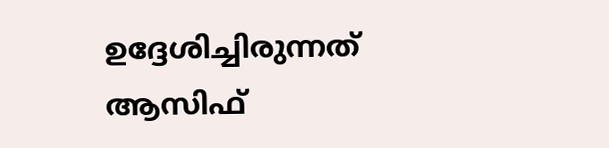ഉദ്ദേശിച്ചിരുന്നത് ആസിഫ്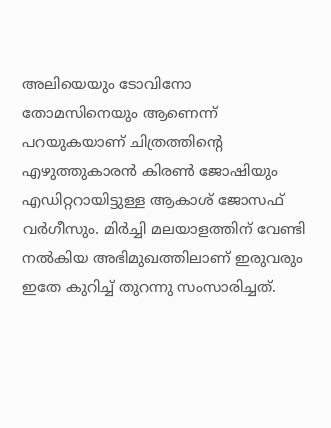അലിയെയും ടോവിനോ തോമസിനെയും ആണെന്ന് പറയുകയാണ് ചിത്രത്തിന്റെ എഴുത്തുകാരൻ കിരൺ ജോഷിയും എഡിറ്ററായിട്ടുള്ള ആകാശ് ജോസഫ് വർഗീസും. മിർച്ചി മലയാളത്തിന് വേണ്ടി നൽകിയ അഭിമുഖത്തിലാണ് ഇരുവരും ഇതേ കുറിച്ച് തുറന്നു സംസാരിച്ചത്.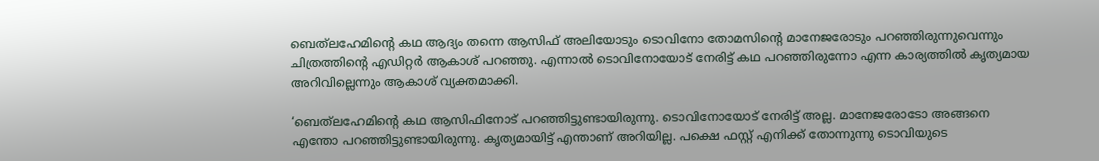ബെത്‌ലഹേമിന്റെ കഥ ആദ്യം തന്നെ ആസിഫ് അലിയോടും ടൊവിനോ തോമസിന്റെ മാനേജരോടും പറഞ്ഞിരുന്നുവെന്നും ചിത്രത്തിന്റെ എഡിറ്റർ ആകാശ് പറഞ്ഞു. എന്നാൽ ടൊവിനോയോട് നേരിട്ട് കഥ പറഞ്ഞിരുന്നോ എന്ന കാര്യത്തിൽ കൃത്യമായ അറിവില്ലെന്നും ആകാശ് വ്യക്തമാക്കി.

‘ബെത്‌ലഹേമിന്റെ കഥ ആസിഫിനോട് പറഞ്ഞിട്ടുണ്ടായിരുന്നു. ടൊവിനോയോട് നേരിട്ട് അല്ല. മാനേജരോടോ അങ്ങനെ എന്തോ പറഞ്ഞിട്ടുണ്ടായിരുന്നു. കൃത്യമായിട്ട് എന്താണ് അറിയില്ല. പക്ഷെ ഫസ്റ്റ് എനിക്ക് തോന്നുന്നു ടൊവിയുടെ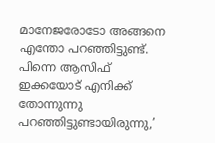മാനേജരോടോ അങ്ങനെ എന്തോ പറഞ്ഞിട്ടുണ്ട്. പിന്നെ ആസിഫ് ഇക്കയോട് എനിക്ക് തോന്നുന്നു പറഞ്ഞിട്ടുണ്ടായിരുന്നു,’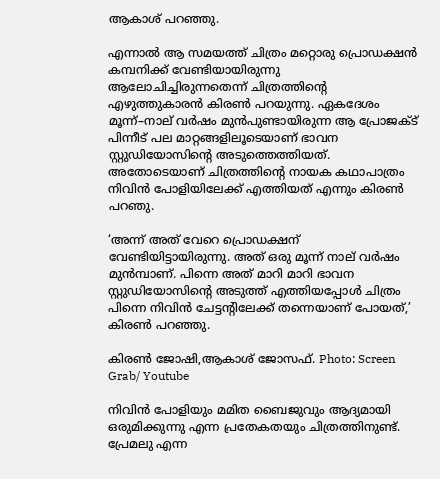ആകാശ് പറഞ്ഞു.

എന്നാൽ ആ സമയത്ത് ചിത്രം മറ്റൊരു പ്രൊഡക്ഷൻ കമ്പനിക്ക് വേണ്ടിയായിരുന്നു ആലോചിച്ചിരുന്നതെന്ന് ചിത്രത്തിന്റെ എഴുത്തുകാരൻ കിരൺ പറയുന്നു. ഏകദേശം മൂന്ന്–നാല് വർഷം മുൻപുണ്ടായിരുന്ന ആ പ്രോജക്ട് പിന്നീട് പല മാറ്റങ്ങളിലൂടെയാണ് ഭാവന സ്റ്റുഡിയോസിന്റെ അടുത്തെത്തിയത്. അതോടെയാണ് ചിത്രത്തിന്റെ നായക കഥാപാത്രം നിവിൻ പോളിയിലേക്ക് എത്തിയത് എന്നും കിരൺ പറഞു.

‘അന്ന് അത് വേറെ പ്രൊഡക്ഷന് വേണ്ടിയിട്ടായിരുന്നു. അത് ഒരു മൂന്ന് നാല് വർഷം മുൻമ്പാണ്. പിന്നെ അത് മാറി മാറി ഭാവന സ്റ്റുഡിയോസിന്റെ അടുത്ത് എത്തിയപ്പോൾ ചിത്രം പിന്നെ നിവിൻ ചേട്ടന്റിലേക്ക് തന്നെയാണ് പോയത്,’ കിരൺ പറഞ്ഞു.

കിരൺ ജോഷി,ആകാശ് ജോസഫ്. Photo: Screen Grab/ Youtube

നിവിൻ പോളിയും മമിത ബൈജുവും ആദ്യമായി ഒരുമിക്കുന്നു എന്ന പ്രതേകതയും ചിത്രത്തിനുണ്ട്. പ്രേമലു എന്ന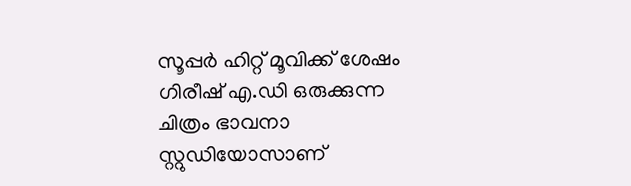സൂപ്പർ ഹിറ്റ് മൂവിക്ക് ശേഷം ഗിരീഷ് എ.ഡി ഒരുക്കുന്ന ചിത്രം ഭാവനാ സ്റ്റുഡിയോസാണ്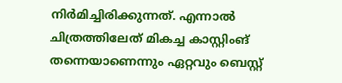നിർമിച്ചിരിക്കുന്നത്. എന്നാൽ ചിത്രത്തിലേത് മികച്ച കാസ്റ്റിംങ് തന്നെയാണെന്നും ഏറ്റവും ബെസ്റ്റ്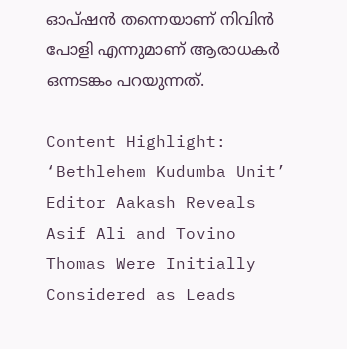ഓപ്ഷൻ തന്നെയാണ് നിവിൻ പോളി എന്നുമാണ് ആരാധകർ ഒന്നടങ്കം പറയുന്നത്.

Content Highlight: ‘Bethlehem Kudumba Unit’ Editor Aakash Reveals Asif Ali and Tovino Thomas Were Initially Considered as Leads